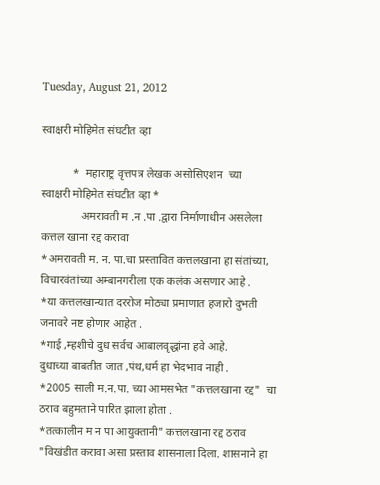Tuesday, August 21, 2012

स्वाक्षरी मोहिमेत संघटीत व्हा

           *  महाराष्ट्र वृत्तपत्र लेखक असोसिएशन  च्या   स्वाक्षरी मोहिमेत संघटीत व्हा *
              अमरावती म .न .पा .द्वारा निर्माणाधीन असलेला कत्तल खाना रद्द करावा
*अमरावती म. न. पा.चा प्रस्तावित कत्तलखाना हा संतांच्या,
विचारवंतांच्या अम्बानगरीला एक कलंक असणार आहे .
*या कत्तलखान्यात दररोज मोठ्या प्रमाणात हजारो दुभती जनावरे नष्ट होणार आहेत .
*गाई ,म्हशीचे दुध सर्वच आबालवृद्धांना हवे आहे.
दुधाच्या बाबतीत जात ,पंथ,धर्म हा भेदभाव नाही .
*2005 साली म.न.पा. च्या आमसभेत "कत्तलखाना रद्द"  चा ठराव बहुमताने पारित झाला होता .
*तत्कालीन म न पा आयुक्तानी" कत्तलखाना रद्द ठराव "विखंडीत करावा असा प्रस्ताव शासनाला दिला. शासनाने हा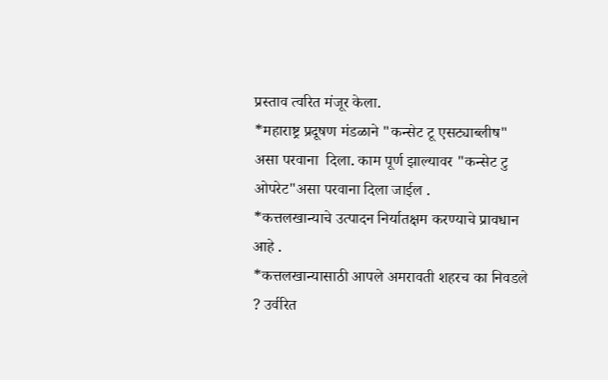प्रस्ताव त्वरित मंजूर केला.
*महाराष्ट्र प्रदूषण मंडळाने "कन्सेट टू एसट्याब्लीष" असा परवाना  दिला. काम पूर्ण झाल्यावर "कन्सेट टु ओपरेट"असा परवाना दिला जाईल .
*कत्तलखान्याचे उत्पादन निर्यातक्षम करण्याचे प्रावधान आहे .
*कत्तलखान्यासाठी आपले अमरावती शहरच का निवडले ? उर्वरित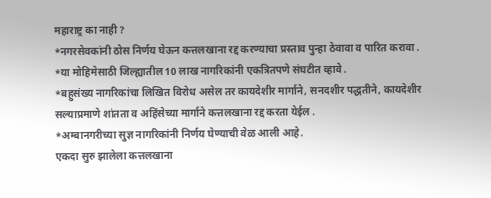महाराष्ट्र का नाही ?
*नगरसेवकांनी ठोस निर्णय घेऊन कत्तलखाना रद्द करण्याचा प्रस्ताव पुन्हा ठेवावा व पारित करावा .
*या मोहिमेसाठी जिल्ह्यातील 10 लाख नागरिकांनी एकत्रितपणे संघटीत व्हावे .
*बहुसंख्य नागरिकांचा लिखित विरोध असेल तर कायदेशीर मार्गाने, सनदशीर पद्धतीने, कायदेशीर सल्याप्रमाणे शांतता व अहिंसेच्या मार्गाने कत्तलखाना रद्द करता येईल .
*अम्बानगरीच्या सुज्ञ नागरिकांनी निर्णय घेण्याची वेळ आली आहे.
एकदा सुरु झालेला कत्तलखाना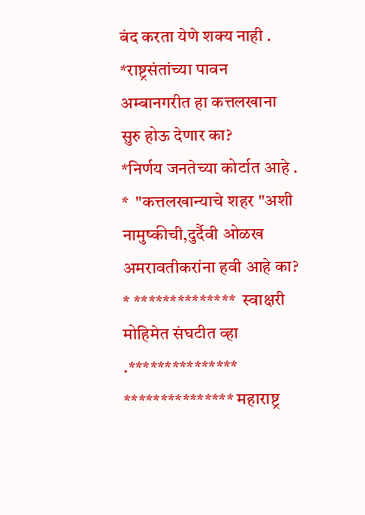बंद करता येणे शक्य नाही .
*राष्ट्रसंतांच्या पावन अम्बानगरीत हा कत्तलखाना सुरु होऊ देणार का?
*निर्णय जनतेच्या कोर्टात आहे .
*  "कत्तलखान्याचे शहर "अशी नामुष्कीची,दुर्दैवी ओळख अमरावतीकरांना हवी आहे का?
* **************  स्वाक्षरी  मोहिमेत संघटीत व्हा .***************
*************** महाराष्ट्र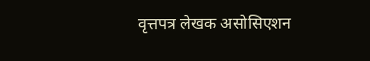वृत्तपत्र लेखक असोसिएशन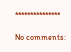***************

No comments: